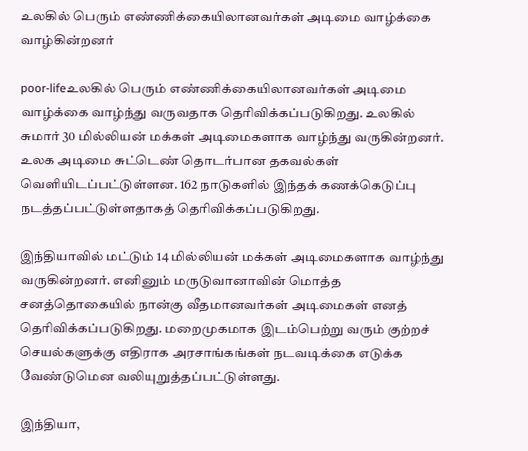உலகில் பெரும் எண்ணிக்கையிலானவர்கள் அடிமை வாழ்க்கை வாழ்கின்றனர்

poor-lifeஉலகில் பெரும் எண்ணிக்கையிலானவர்கள் அடிமை வாழ்க்கை வாழ்ந்து வருவதாக தெரிவிக்கப்படுகிறது. உலகில் சுமார் 30 மில்லியன் மக்கள் அடிமைகளாக வாழ்ந்து வருகின்றனர். உலக அடிமை சுட்டெண் தொடர்பான தகவல்கள் வெளியிடப்பட்டுள்ளன. 162 நாடுகளில் இந்தக் கணக்கெடுப்பு நடத்தப்பட்டுள்ளதாகத் தெரிவிக்கப்படுகிறது.

இந்தியாவில் மட்டும் 14 மில்லியன் மக்கள் அடிமைகளாக வாழ்ந்து வருகின்றனர். எனினும் மருடுவானாவின் மொத்த சனத்தொகையில் நான்கு வீதமானவர்கள் அடிமைகள் எனத் தெரிவிக்கப்படுகிறது. மறைமுகமாக இடம்பெற்று வரும் குற்றச் செயல்களுக்கு எதிராக அரசாங்கங்கள் நடவடிக்கை எடுக்க வேண்டுமென வலியுறுத்தப்பட்டுள்ளது.

இந்தியா,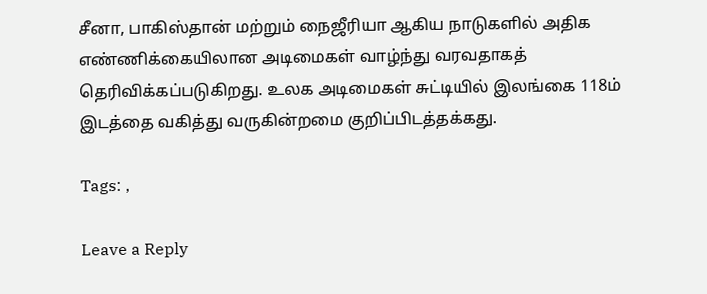சீனா, பாகிஸ்தான் மற்றும் நைஜீரியா ஆகிய நாடுகளில் அதிக எண்ணிக்கையிலான அடிமைகள் வாழ்ந்து வரவதாகத் தெரிவிக்கப்படுகிறது. உலக அடிமைகள் சுட்டியில் இலங்கை 118ம் இடத்தை வகித்து வருகின்றமை குறிப்பிடத்தக்கது.

Tags: ,

Leave a Reply